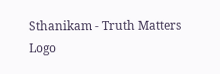Sthanikam - Truth Matters
Logo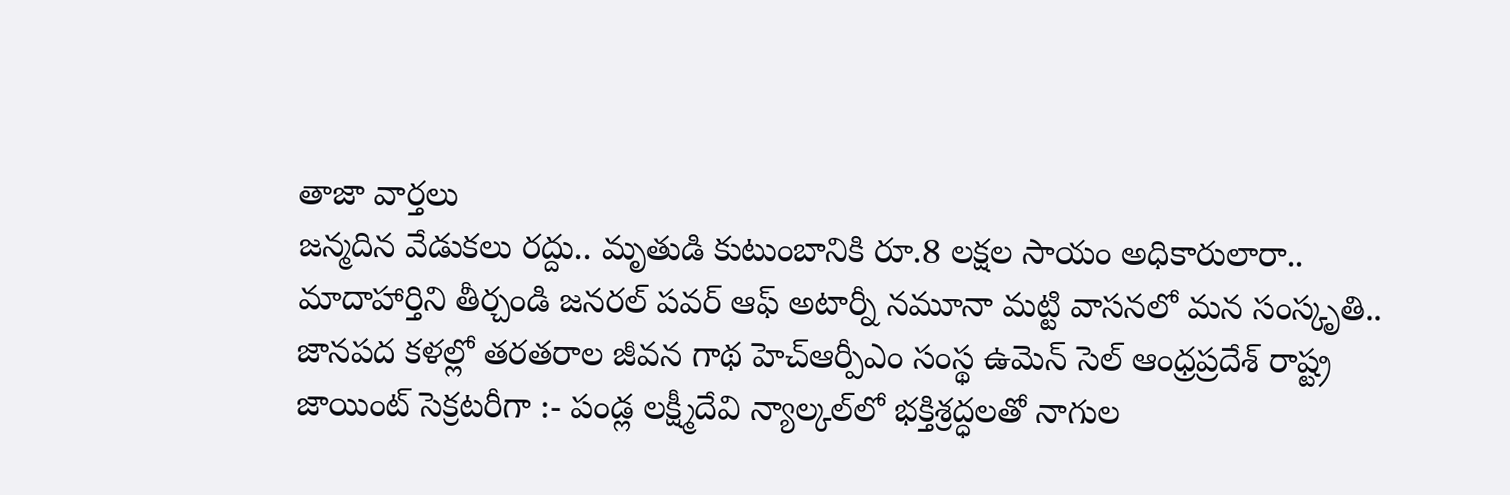తాజా వార్తలు
జన్మదిన వేడుకలు రద్దు.. మృతుడి కుటుంబానికి రూ.8 లక్షల సాయం అధికారులారా.. మాదాహార్తిని తీర్చండి జనరల్ పవర్ ఆఫ్ అటార్నీ నమూనా మట్టి వాసనలో మన సంస్కృతి.. జానపద కళల్లో తరతరాల జీవన గాథ హెచ్ఆర్పీఎం సంస్థ ఉమెన్ సెల్ ఆంధ్రప్రదేశ్ రాష్ట్ర జాయింట్ సెక్రటరీగా :- పండ్ల లక్ష్మీదేవి న్యాల్కల్‌లో భక్తిశ్రద్ధలతో నాగుల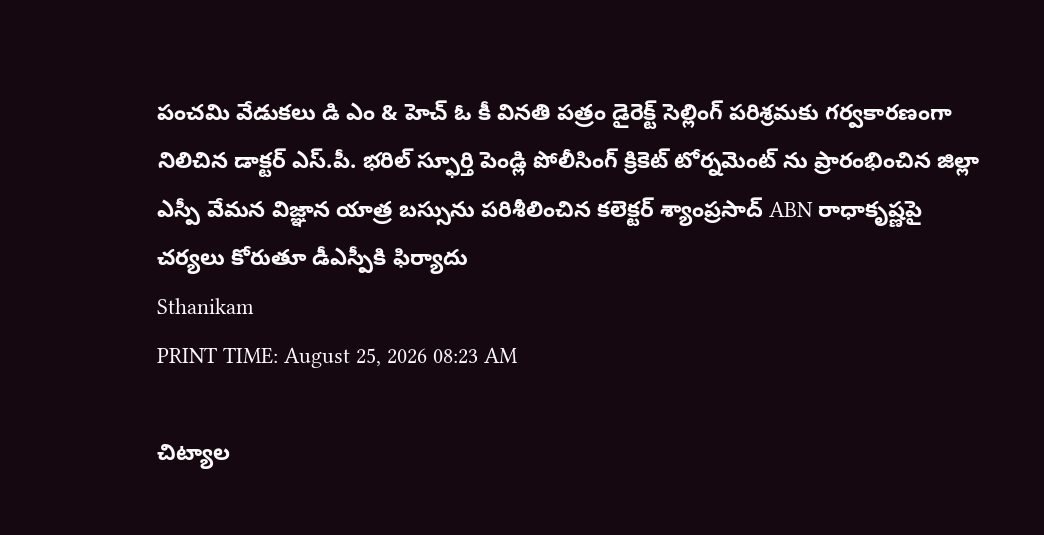పంచమి వేడుకలు డి ఎం & హెచ్ ఓ కీ వినతి పత్రం డైరెక్ట్ సెల్లింగ్ పరిశ్రమకు గర్వకారణంగా నిలిచిన డాక్టర్ ఎస్.పీ. భరిల్ స్ఫూర్తి పెండ్లి పోలీసింగ్ క్రికెట్ టోర్నమెంట్ ను ప్రారంభించిన జిల్లా ఎస్పీ వేమన విజ్ఞాన యాత్ర బస్సును పరిశీలించిన కలెక్టర్ శ్యాంప్రసాద్ ABN రాధాకృష్ణపై చర్యలు కోరుతూ డీఎస్పీకి ఫిర్యాదు
Sthanikam
PRINT TIME: August 25, 2026 08:23 AM

చిట్యాల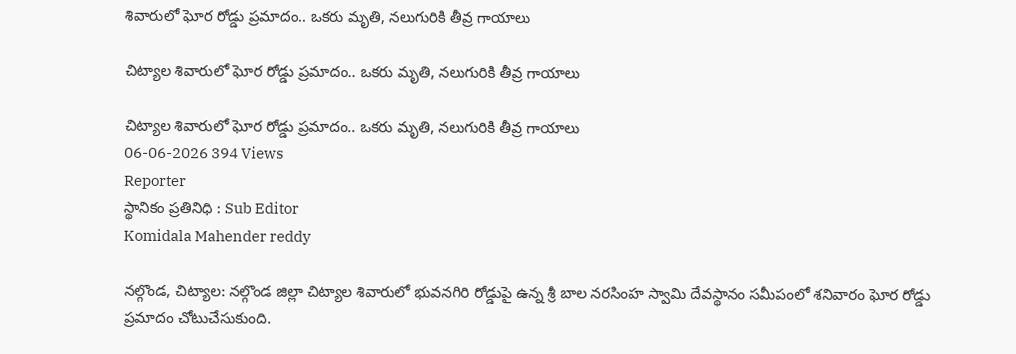శివారులో ఘోర రోడ్డు ప్రమాదం.. ఒకరు మృతి, నలుగురికి తీవ్ర గాయాలు

చిట్యాల శివారులో ఘోర రోడ్డు ప్రమాదం.. ఒకరు మృతి, నలుగురికి తీవ్ర గాయాలు

చిట్యాల శివారులో ఘోర రోడ్డు ప్రమాదం.. ఒకరు మృతి, నలుగురికి తీవ్ర గాయాలు
06-06-2026 394 Views
Reporter
స్థానికం ప్రతినిధి : Sub Editor
Komidala Mahender reddy

నల్గొండ, చిట్యాల: నల్గొండ జిల్లా చిట్యాల శివారులో భువనగిరి రోడ్డుపై ఉన్న శ్రీ బాల నరసింహ స్వామి దేవస్థానం సమీపంలో శనివారం ఘోర రోడ్డు ప్రమాదం చోటుచేసుకుంది.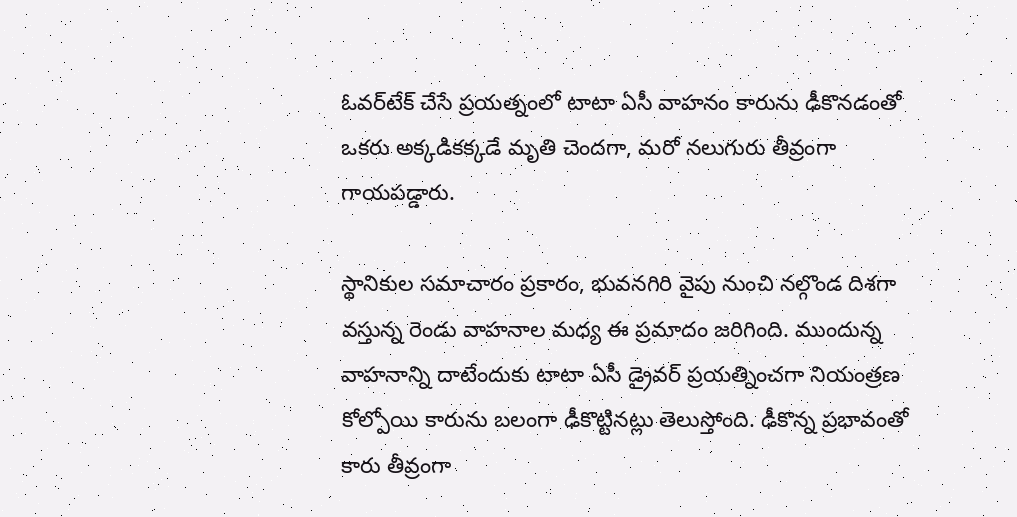ఓవర్‌టేక్ చేసే ప్రయత్నంలో టాటా ఏసీ వాహనం కారును ఢీకొనడంతో ఒకరు అక్కడికక్కడే మృతి చెందగా, మరో నలుగురు తీవ్రంగా గాయపడ్డారు.

స్థానికుల సమాచారం ప్రకారం, భువనగిరి వైపు నుంచి నల్గొండ దిశగా వస్తున్న రెండు వాహనాల మధ్య ఈ ప్రమాదం జరిగింది. ముందున్న వాహనాన్ని దాటేందుకు టాటా ఏసీ డ్రైవర్ ప్రయత్నించగా నియంత్రణ కోల్పోయి కారును బలంగా ఢీకొట్టినట్లు తెలుస్తోంది. ఢీకొన్న ప్రభావంతో కారు తీవ్రంగా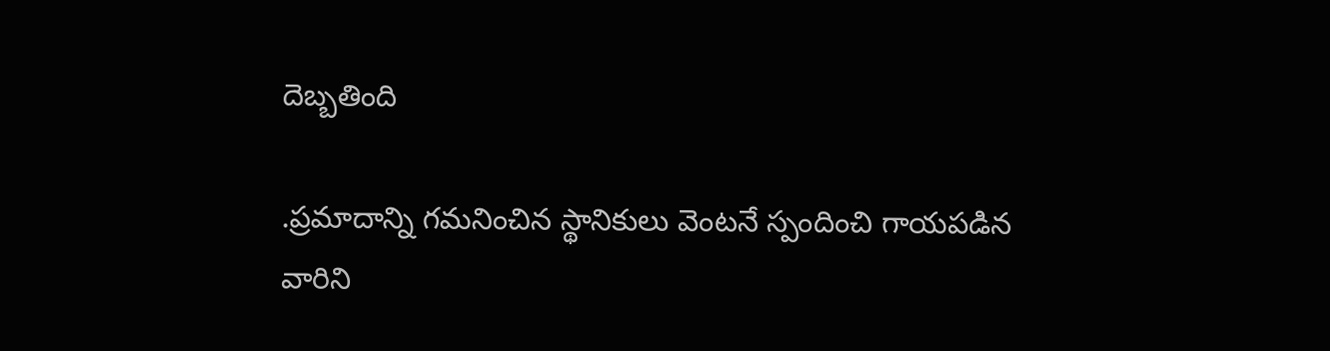దెబ్బతింది

.ప్రమాదాన్ని గమనించిన స్థానికులు వెంటనే స్పందించి గాయపడిన వారిని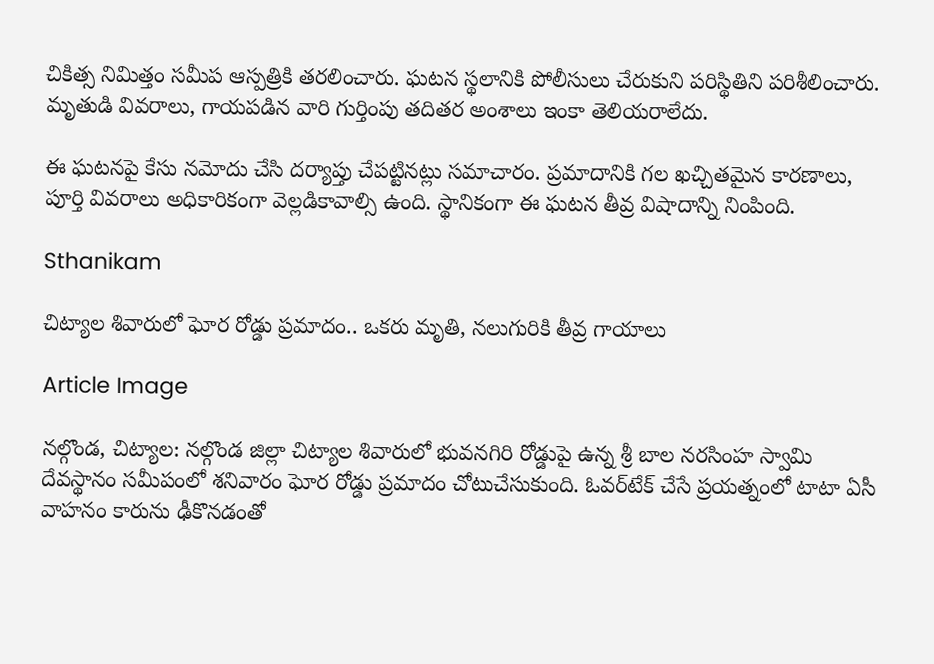చికిత్స నిమిత్తం సమీప ఆస్పత్రికి తరలించారు. ఘటన స్థలానికి పోలీసులు చేరుకుని పరిస్థితిని పరిశీలించారు. మృతుడి వివరాలు, గాయపడిన వారి గుర్తింపు తదితర అంశాలు ఇంకా తెలియరాలేదు.

ఈ ఘటనపై కేసు నమోదు చేసి దర్యాప్తు చేపట్టినట్లు సమాచారం. ప్రమాదానికి గల ఖచ్చితమైన కారణాలు, పూర్తి వివరాలు అధికారికంగా వెల్లడికావాల్సి ఉంది. స్థానికంగా ఈ ఘటన తీవ్ర విషాదాన్ని నింపింది.

Sthanikam

చిట్యాల శివారులో ఘోర రోడ్డు ప్రమాదం.. ఒకరు మృతి, నలుగురికి తీవ్ర గాయాలు

Article Image

నల్గొండ, చిట్యాల: నల్గొండ జిల్లా చిట్యాల శివారులో భువనగిరి రోడ్డుపై ఉన్న శ్రీ బాల నరసింహ స్వామి దేవస్థానం సమీపంలో శనివారం ఘోర రోడ్డు ప్రమాదం చోటుచేసుకుంది. ఓవర్‌టేక్ చేసే ప్రయత్నంలో టాటా ఏసీ వాహనం కారును ఢీకొనడంతో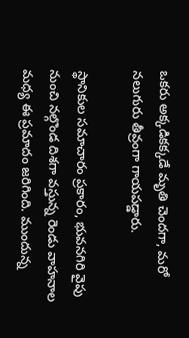ఒకరు అక్కడికక్కడే మృతి చెందగా, మరో నలుగురు తీవ్రంగా గాయపడ్డారు.

స్థానికుల సమాచారం ప్రకారం, భువనగిరి వైపు నుంచి నల్గొండ దిశగా వస్తున్న రెండు వాహనాల మధ్య ఈ ప్రమాదం జరిగింది. ముందున్న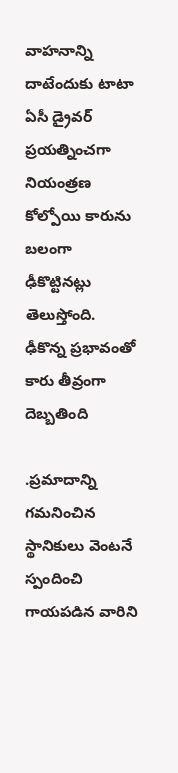వాహనాన్ని దాటేందుకు టాటా ఏసీ డ్రైవర్ ప్రయత్నించగా నియంత్రణ కోల్పోయి కారును బలంగా ఢీకొట్టినట్లు తెలుస్తోంది. ఢీకొన్న ప్రభావంతో కారు తీవ్రంగా దెబ్బతింది

.ప్రమాదాన్ని గమనించిన స్థానికులు వెంటనే స్పందించి గాయపడిన వారిని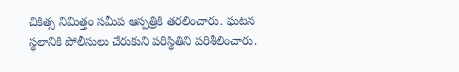చికిత్స నిమిత్తం సమీప ఆస్పత్రికి తరలించారు. ఘటన స్థలానికి పోలీసులు చేరుకుని పరిస్థితిని పరిశీలించారు.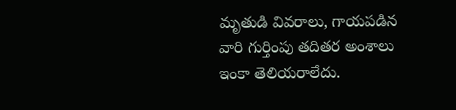మృతుడి వివరాలు, గాయపడిన వారి గుర్తింపు తదితర అంశాలు ఇంకా తెలియరాలేదు.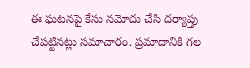ఈ ఘటనపై కేసు నమోదు చేసి దర్యాప్తు చేపట్టినట్లు సమాచారం. ప్రమాదానికి గల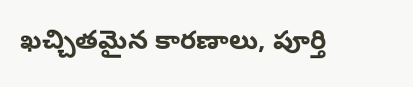ఖచ్చితమైన కారణాలు, పూర్తి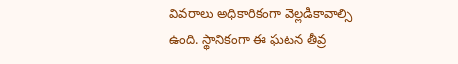వివరాలు అధికారికంగా వెల్లడికావాల్సి ఉంది. స్థానికంగా ఈ ఘటన తీవ్ర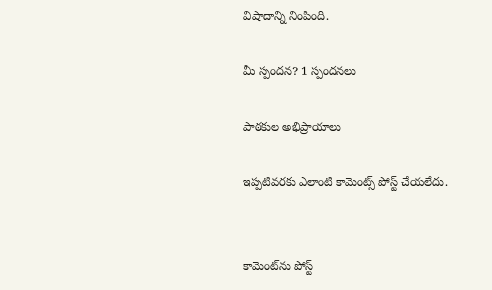విషాదాన్ని నింపింది.

మీ స్పందన? 1 స్పందనలు

పాఠకుల అభిప్రాయాలు

ఇప్పటివరకు ఎలాంటి కామెంట్స్ పోస్ట్ చేయలేదు.


కామెంట్‌ను పోస్ట్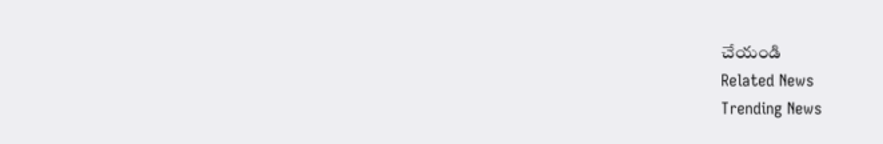చేయండి
Related News
Trending News